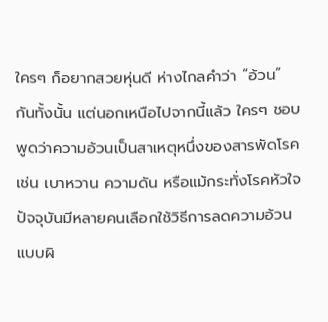ใครๆ ก็อยากสวยหุ่นดี ห่างไกลคำว่า “อ้วน” กันทั้งนั้น แต่นอกเหนือไปจากนี้แล้ว ใครๆ ชอบพูดว่าความอ้วนเป็นสาเหตุหนึ่งของสารพัดโรค เช่น เบาหวาน ความดัน หรือแม้กระทั่งโรคหัวใจ
ปัจจุบันมีหลายคนเลือกใช้วิธีการลดความอ้วนแบบผิ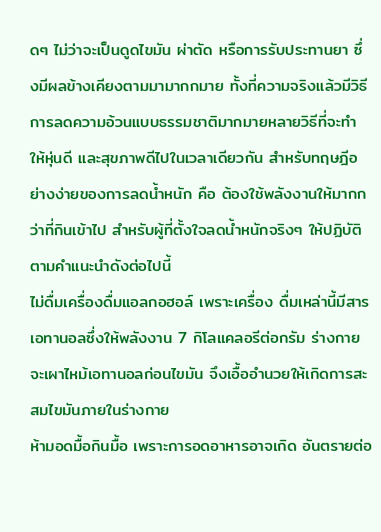ดๆ ไม่ว่าจะเป็นดูดไขมัน ผ่าตัด หรือการรับประทานยา ซึ่งมีผลข้างเคียงตามมามากกมาย ทั้งที่ความจริงแล้วมีวิธีการลดความอ้วนแบบธรรมชาติมากมายหลายวิธีที่จะทำ ให้หุ่นดี และสุขภาพดีไปในเวลาเดียวกัน สำหรับทฤษฎีอย่างง่ายของการลดน้ำหนัก คือ ต้องใช้พลังงานให้มากกว่าที่กินเข้าไป สำหรับผู้ที่ตั้งใจลดน้ำหนักจริงๆ ให้ปฏิบัติตามคำแนะนำดังต่อไปนี้
ไม่ดื่มเครื่องดื่มแอลกอฮอล์ เพราะเครื่อง ดื่มเหล่านี้มีสารเอทานอลซึ่งให้พลังงาน 7 กิโลแคลอรีต่อกรัม ร่างกายจะเผาไหม้เอทานอลก่อนไขมัน จึงเอื้ออำนวยให้เกิดการสะสมไขมันภายในร่างกาย
ห้ามอดมื้อกินมื้อ เพราะการอดอาหารอาจเกิด อันตรายต่อ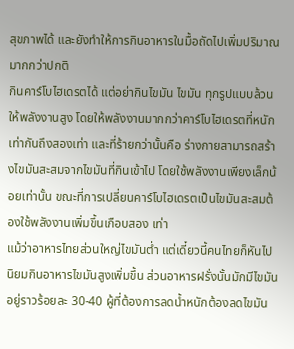สุขภาพได้ และยังทำให้การกินอาหารในมื้อถัดไปเพิ่มปริมาณมากกว่าปกติ
กินคาร์โบไฮเดรตได้ แต่อย่ากินไขมัน ไขมัน ทุกรูปแบบล้วนให้พลังงานสูง โดยให้พลังงานมากกว่าคาร์โบไฮเดรตที่หนักเท่ากันถึงสองเท่า และที่ร้ายกว่านั้นคือ ร่างกายสามารถสร้างไขมันสะสมจากไขมันที่กินเข้าไป โดยใช้พลังงานเพียงเล็กน้อยเท่านั้น ขณะที่การเปลี่ยนคาร์โบไฮเดรตเป็นไขมันสะสมต้องใช้พลังงานเพิ่มขึ้นเกือบสอง เท่า
แม้ว่าอาหารไทยส่วนใหญ่ไขมันต่ำ แต่เดี๋ยวนี้คนไทยก็หันไปนิยมกินอาหารไขมันสูงเพิ่มขึ้น ส่วนอาหารฝรั่งนั้นมักมีไขมันอยู่ราวร้อยละ 30-40 ผู้ที่ต้องการลดน้ำหนักต้องลดไขมัน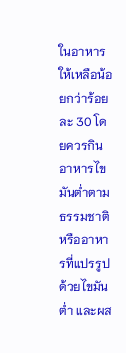ในอาหารให้เหลือน้อยกว่าร้อยละ 30 โดยควรกินอาหารไขมันต่ำตามธรรมชาติ หรืออาหารที่แปรรูปด้วยไขมันต่ำ และผส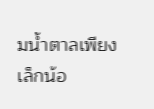มน้ำตาลเพียงเล็กน้อ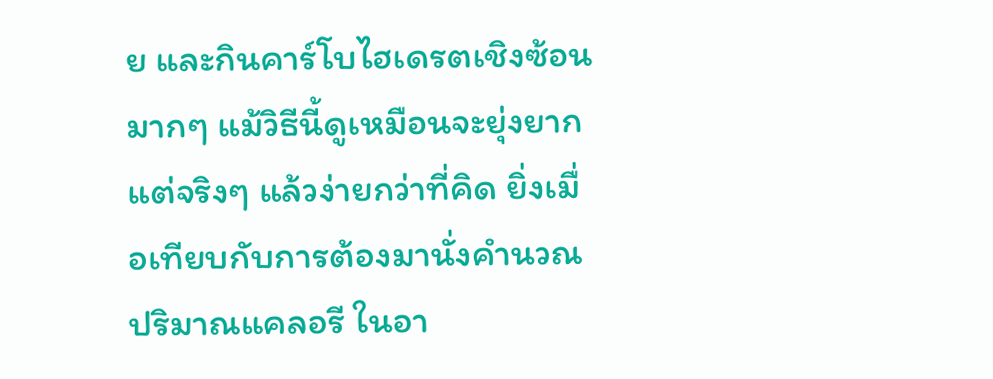ย และกินคาร์โบไฮเดรตเชิงซ้อนมากๆ แม้วิธีนี้ดูเหมือนจะยุ่งยาก แต่จริงๆ แล้วง่ายกว่าที่คิด ยิ่งเมื่อเทียบกับการต้องมานั่งคำนวณปริมาณแคลอรี ในอา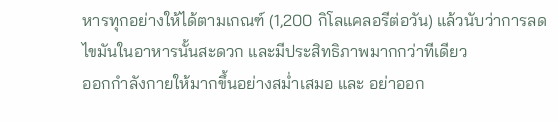หารทุกอย่างให้ได้ตามเกณฑ์ (1,200 กิโลแคลอรีต่อวัน) แล้วนับว่าการลดไขมันในอาหารนั้นสะดวก และมีประสิทธิภาพมากกว่าทีเดียว
ออกกำลังกายให้มากขึ้นอย่างสม่ำเสมอ และ อย่าออก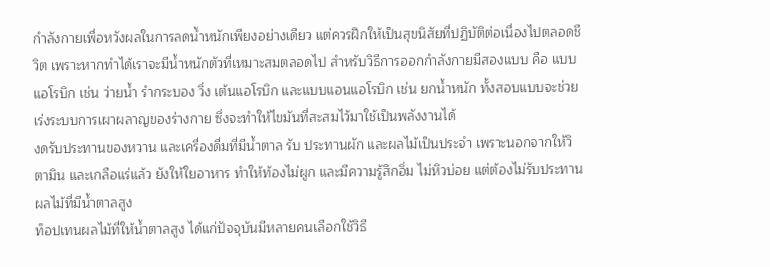กำลังกายเพื่อหวังผลในการลดน้ำหนักเพียงอย่างเดียว แต่ควรฝึกให้เป็นสุขนิสัยที่ปฏิบัติต่อเนื่องไปตลอดชีวิต เพราะหากทำได้เราจะมีน้ำหนักตัวที่เหมาะสมตลอดไป สำหรับวิธีการออกกำลังกายมีสองแบบ คือ แบบแอโรบิก เช่น ว่ายน้ำ รำกระบอง วิ่ง เต้นแอโรบิก และแบบแอนแอโรบิก เช่น ยกน้ำหนัก ทั้งสอบแบบจะช่วยเร่งระบบการเผาผลาญของร่างกาย ซึ่งจะทำให้ไขมันที่สะสมไว้มาใช้เป็นพลังงานได้
งดรับประทานของหวาน และเครื่องดื่มที่มีน้ำตาล รับ ประทานผัก และผลไม้เป็นประจำ เพราะนอกจากให้วิตามิน และเกลือแร่แล้ว ยังให้ใยอาหาร ทำให้ท้องไม่ผูก และมีความรู้สึกอิ่ม ไม่หิวบ่อย แต่ต้องไม่รับประทานผลไม้ที่มีน้ำตาลสูง
ท็อปเทนผลไม้ที่ให้น้ำตาลสูง ได้แก่ปัจจุบันมีหลายคนเลือกใช้วิธี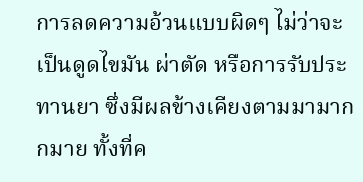การลดความอ้วนแบบผิดๆ ไม่ว่าจะเป็นดูดไขมัน ผ่าตัด หรือการรับประทานยา ซึ่งมีผลข้างเคียงตามมามากกมาย ทั้งที่ค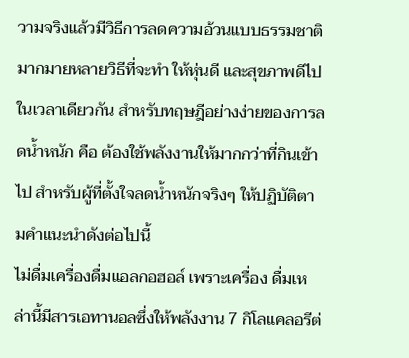วามจริงแล้วมีวิธีการลดความอ้วนแบบธรรมชาติมากมายหลายวิธีที่จะทำ ให้หุ่นดี และสุขภาพดีไปในเวลาเดียวกัน สำหรับทฤษฎีอย่างง่ายของการลดน้ำหนัก คือ ต้องใช้พลังงานให้มากกว่าที่กินเข้าไป สำหรับผู้ที่ตั้งใจลดน้ำหนักจริงๆ ให้ปฏิบัติตามคำแนะนำดังต่อไปนี้
ไม่ดื่มเครื่องดื่มแอลกอฮอล์ เพราะเครื่อง ดื่มเหล่านี้มีสารเอทานอลซึ่งให้พลังงาน 7 กิโลแคลอรีต่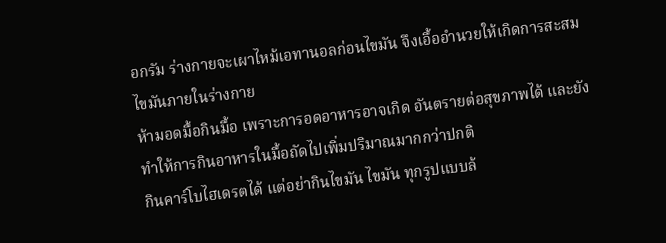อกรัม ร่างกายจะเผาไหม้เอทานอลก่อนไขมัน จึงเอื้ออำนวยให้เกิดการสะสมไขมันภายในร่างกาย
ห้ามอดมื้อกินมื้อ เพราะการอดอาหารอาจเกิด อันตรายต่อสุขภาพได้ และยังทำให้การกินอาหารในมื้อถัดไปเพิ่มปริมาณมากกว่าปกติ
กินคาร์โบไฮเดรตได้ แต่อย่ากินไขมัน ไขมัน ทุกรูปแบบล้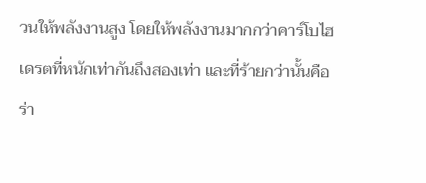วนให้พลังงานสูง โดยให้พลังงานมากกว่าคาร์โบไฮเดรตที่หนักเท่ากันถึงสองเท่า และที่ร้ายกว่านั้นคือ ร่า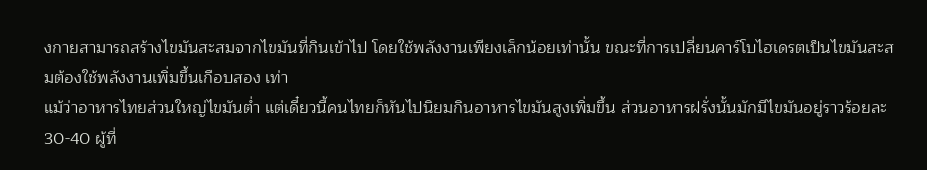งกายสามารถสร้างไขมันสะสมจากไขมันที่กินเข้าไป โดยใช้พลังงานเพียงเล็กน้อยเท่านั้น ขณะที่การเปลี่ยนคาร์โบไฮเดรตเป็นไขมันสะสมต้องใช้พลังงานเพิ่มขึ้นเกือบสอง เท่า
แม้ว่าอาหารไทยส่วนใหญ่ไขมันต่ำ แต่เดี๋ยวนี้คนไทยก็หันไปนิยมกินอาหารไขมันสูงเพิ่มขึ้น ส่วนอาหารฝรั่งนั้นมักมีไขมันอยู่ราวร้อยละ 30-40 ผู้ที่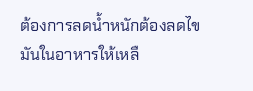ต้องการลดน้ำหนักต้องลดไขมันในอาหารให้เหลื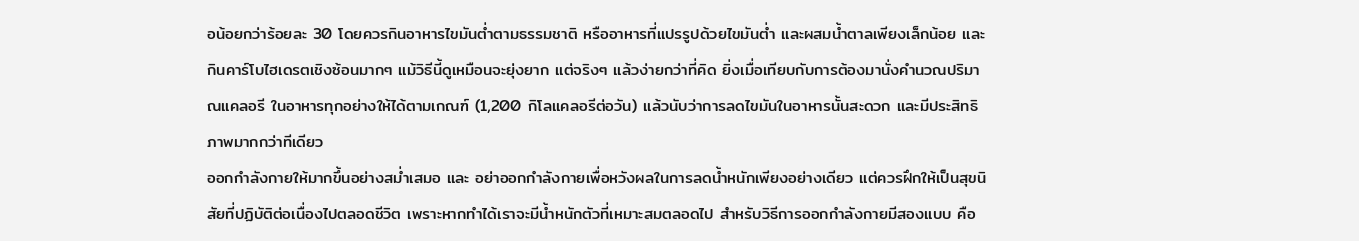อน้อยกว่าร้อยละ 30 โดยควรกินอาหารไขมันต่ำตามธรรมชาติ หรืออาหารที่แปรรูปด้วยไขมันต่ำ และผสมน้ำตาลเพียงเล็กน้อย และกินคาร์โบไฮเดรตเชิงซ้อนมากๆ แม้วิธีนี้ดูเหมือนจะยุ่งยาก แต่จริงๆ แล้วง่ายกว่าที่คิด ยิ่งเมื่อเทียบกับการต้องมานั่งคำนวณปริมาณแคลอรี ในอาหารทุกอย่างให้ได้ตามเกณฑ์ (1,200 กิโลแคลอรีต่อวัน) แล้วนับว่าการลดไขมันในอาหารนั้นสะดวก และมีประสิทธิภาพมากกว่าทีเดียว
ออกกำลังกายให้มากขึ้นอย่างสม่ำเสมอ และ อย่าออกกำลังกายเพื่อหวังผลในการลดน้ำหนักเพียงอย่างเดียว แต่ควรฝึกให้เป็นสุขนิสัยที่ปฏิบัติต่อเนื่องไปตลอดชีวิต เพราะหากทำได้เราจะมีน้ำหนักตัวที่เหมาะสมตลอดไป สำหรับวิธีการออกกำลังกายมีสองแบบ คือ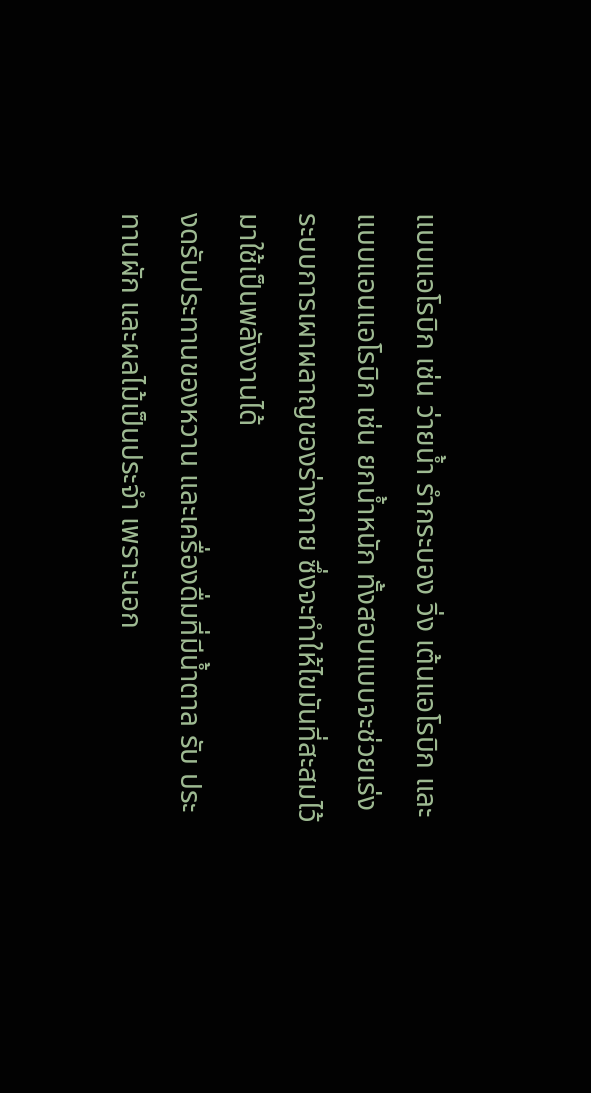แบบแอโรบิก เช่น ว่ายน้ำ รำกระบอง วิ่ง เต้นแอโรบิก และแบบแอนแอโรบิก เช่น ยกน้ำหนัก ทั้งสอบแบบจะช่วยเร่งระบบการเผาผลาญของร่างกาย ซึ่งจะทำให้ไขมันที่สะสมไว้มาใช้เป็นพลังงานได้
งดรับประทานของหวาน และเครื่องดื่มที่มีน้ำตาล รับ ประทานผัก และผลไม้เป็นประจำ เพราะนอก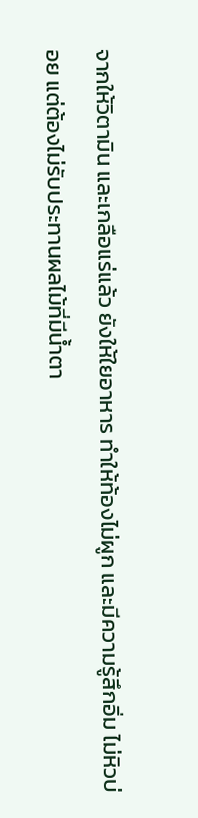จากให้วิตามิน และเกลือแร่แล้ว ยังให้ใยอาหาร ทำให้ท้องไม่ผูก และมีความรู้สึกอิ่ม ไม่หิวบ่อย แต่ต้องไม่รับประทานผลไม้ที่มีน้ำตา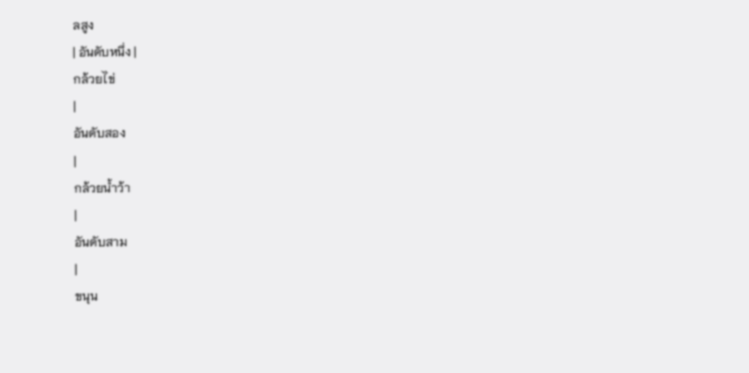ลสูง
| อันดับหนึ่ง |
กล้วยไข่
|
อันดับสอง
|
กล้วยน้ำว้า
|
อันดับสาม
|
ขนุน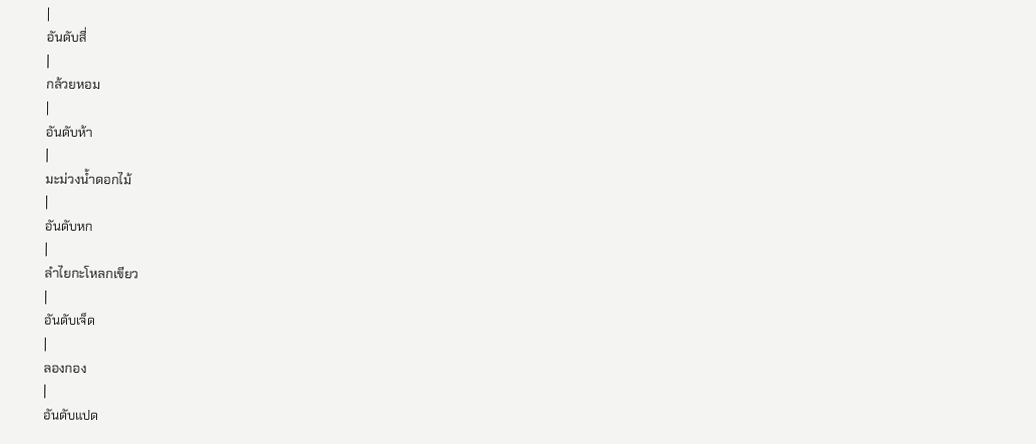|
อันดับสี่
|
กล้วยหอม
|
อันดับห้า
|
มะม่วงน้ำดอกไม้
|
อันดับหก
|
ลำไยกะโหลกเขียว
|
อันดับเจ็ด
|
ลองกอง
|
อันดับแปด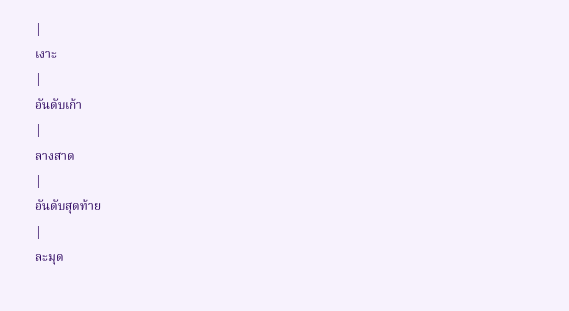|
เงาะ
|
อันดับเก้า
|
ลางสาด
|
อันดับสุดท้าย
|
ละมุด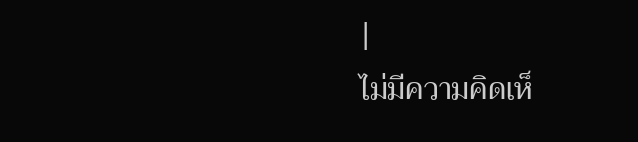|
ไม่มีความคิดเห็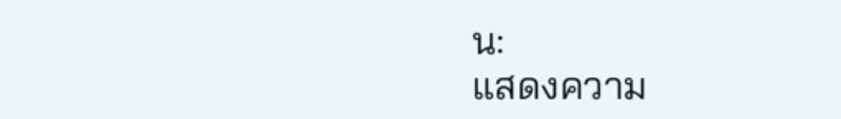น:
แสดงความ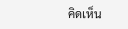คิดเห็น